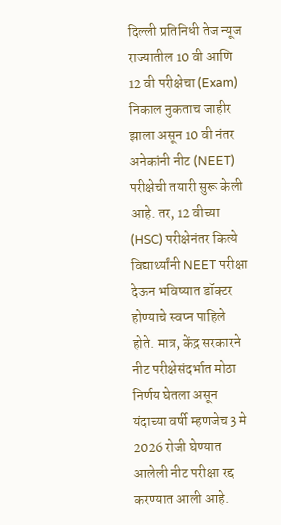दिल्ली प्रतिनिधी तेज न्यूज
राज्यातील 10 वी आणि 12 वी परीक्षेचा (Exam) निकाल नुकताच जाहीर झाला असून 10 वी नंतर अनेकांनी नीट (NEET) परीक्षेची तयारी सुरू केली आहे. तर, 12 वीच्या (HSC) परीक्षेनंतर कित्ये विद्यार्थ्यांनी NEET परीक्षा देऊन भविष्यात डॉक्टर होण्याचे स्वप्न पाहिले होते. मात्र, केंद्र सरकारने नीट परीक्षेसंदर्भात मोठा निर्णय घेतला असून यंदाच्या वर्षी म्हणजेच 3 मे 2026 रोजी घेण्यात आलेली नीट परीक्षा रद्द करण्यात आली आहे.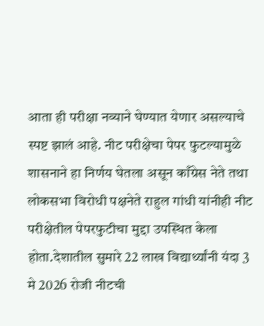आता ही परीक्षा नव्याने घेण्यात येणार असल्याचे स्पष्ट झालं आहे. नीट परीक्षेचा पेपर फुटल्यामुळे शासनाने हा निर्णय घेतला असून काँग्रेस नेते तथा लोकसभा विरोधी पक्षनेते राहुल गांधी यांनीही नीट परीक्षेतील पेपरफुटीचा मुद्दा उपस्थित केला होता.देशातील सुमारे 22 लाख विद्यार्थ्यांनी यंदा 3 मे 2026 रोजी नीटची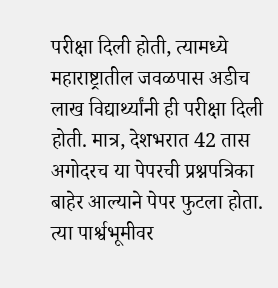परीक्षा दिली होती, त्यामध्ये महाराष्ट्रातील जवळपास अडीच लाख विद्यार्थ्यांनी ही परीक्षा दिली होती. मात्र, देशभरात 42 तास अगोदरच या पेपरची प्रश्नपत्रिका बाहेर आल्याने पेपर फुटला होता. त्या पार्श्वभूमीवर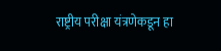राष्ट्रीय परीक्षा यंत्रणेकडून हा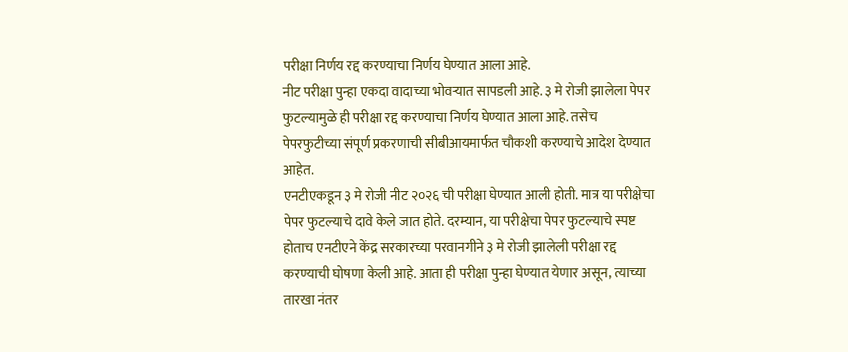परीक्षा निर्णय रद्द करण्याचा निर्णय घेण्यात आला आहे.
नीट परीक्षा पुन्हा एकदा वादाच्या भोवऱ्यात सापडली आहे. ३ मे रोजी झालेला पेपर फुटल्यामुळे ही परीक्षा रद्द करण्याचा निर्णय घेण्यात आला आहे. तसेच पेपरफुटीच्या संपूर्ण प्रकरणाची सीबीआयमार्फत चौकशी करण्याचे आदेश देण्यात आहेत.
एनटीएकडून ३ मे रोजी नीट २०२६ ची परीक्षा घेण्यात आली होती. मात्र या परीक्षेचा पेपर फुटल्याचे दावे केले जात होते. दरम्यान, या परीक्षेचा पेपर फुटल्याचे स्पष्ट होताच एनटीएने केंद्र सरकारच्या परवानगीने ३ मे रोजी झालेली परीक्षा रद्द करण्याची घोषणा केली आहे. आता ही परीक्षा पुन्हा घेण्यात येणार असून, त्याच्या तारखा नंतर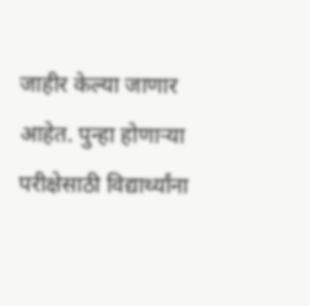जाहीर केल्या जाणार आहेत. पुन्हा होणाऱ्या परीक्षेसाठी विद्यार्थ्यांना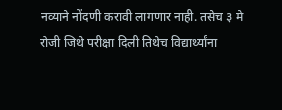नव्याने नोंदणी करावी लागणार नाही. तसेच ३ मे रोजी जिथे परीक्षा दिली तिथेच विद्यार्थ्यांना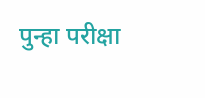पुन्हा परीक्षा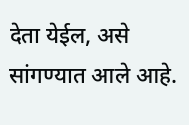देता येईल, असे सांगण्यात आले आहे.